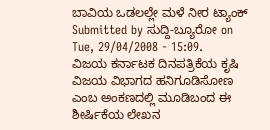ಬಾವಿಯ ಒಡಲಲ್ಲೇ ಮಳೆ ನೀರ ಟ್ಯಾಂಕ್
Submitted by ಸುದ್ದಿ-ಬ್ಯೂರೋ on Tue, 29/04/2008 - 15:09.
ವಿಜಯ ಕರ್ನಾಟಕ ದಿನಪತ್ರಿಕೆಯ ಕೃಷಿ ವಿಜಯ ವಿಭಾಗದ ಹನಿಗೂಡಿಸೋಣ ಎಂಬ ಅಂಕಣದಲ್ಲಿ ಮೂಡಿಬಂದ ಈ ಶೀರ್ಷಿಕೆಯ ಲೇಖನ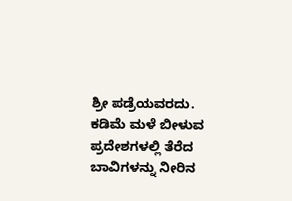ಶ್ರೀ ಪಡ್ರೆಯವರದು.
ಕಡಿಮೆ ಮಳೆ ಬೀಳುವ ಪ್ರದೇಶಗಳಲ್ಲಿ ತೆರೆದ ಬಾವಿಗಳನ್ನು ನೀರಿನ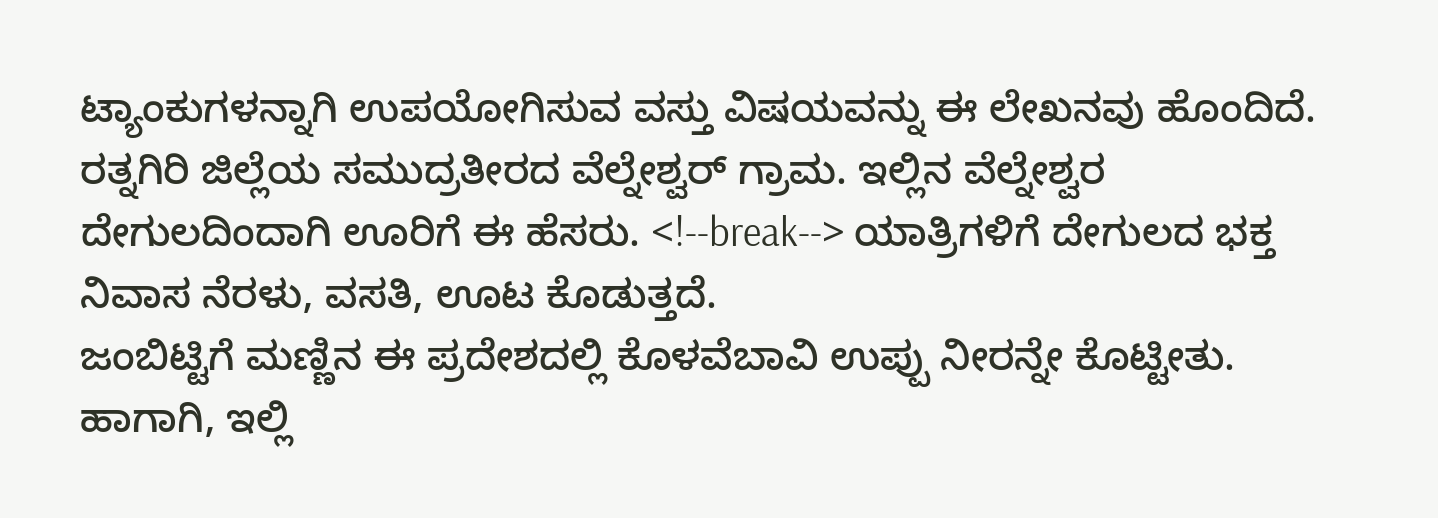ಟ್ಯಾಂಕುಗಳನ್ನಾಗಿ ಉಪಯೋಗಿಸುವ ವಸ್ತು ವಿಷಯವನ್ನು ಈ ಲೇಖನವು ಹೊಂದಿದೆ.
ರತ್ನಗಿರಿ ಜಿಲ್ಲೆಯ ಸಮುದ್ರತೀರದ ವೆಲ್ನೇಶ್ವರ್ ಗ್ರಾಮ. ಇಲ್ಲಿನ ವೆಲ್ನೇಶ್ವರ ದೇಗುಲದಿಂದಾಗಿ ಊರಿಗೆ ಈ ಹೆಸರು. <!--break--> ಯಾತ್ರಿಗಳಿಗೆ ದೇಗುಲದ ಭಕ್ತ ನಿವಾಸ ನೆರಳು, ವಸತಿ, ಊಟ ಕೊಡುತ್ತದೆ.
ಜಂಬಿಟ್ಟಿಗೆ ಮಣ್ಣಿನ ಈ ಪ್ರದೇಶದಲ್ಲಿ ಕೊಳವೆಬಾವಿ ಉಪ್ಪು ನೀರನ್ನೇ ಕೊಟ್ಟೀತು. ಹಾಗಾಗಿ, ಇಲ್ಲಿ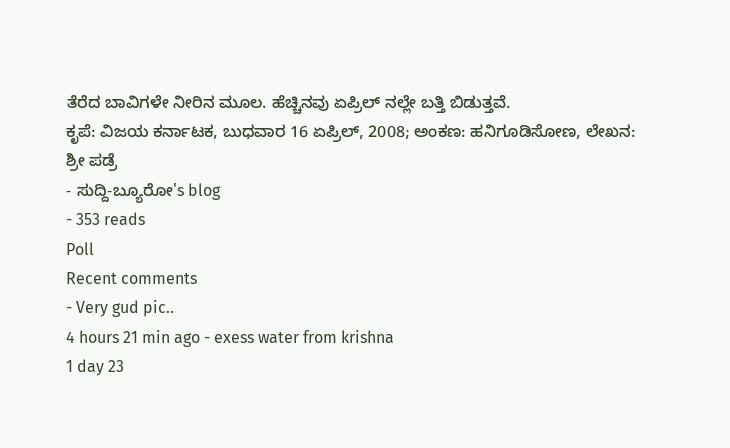ತೆರೆದ ಬಾವಿಗಳೇ ನೀರಿನ ಮೂಲ. ಹೆಚ್ಚಿನವು ಏಪ್ರಿಲ್ ನಲ್ಲೇ ಬತ್ತಿ ಬಿಡುತ್ತವೆ.
ಕೃಪೆ: ವಿಜಯ ಕರ್ನಾಟಕ, ಬುಧವಾರ 16 ಏಪ್ರಿಲ್, 2008; ಅಂಕಣ: ಹನಿಗೂಡಿಸೋಣ, ಲೇಖನ: ಶ್ರೀ ಪಡ್ರೆ
- ಸುದ್ದಿ-ಬ್ಯೂರೋ's blog
- 353 reads
Poll
Recent comments
- Very gud pic..
4 hours 21 min ago - exess water from krishna
1 day 23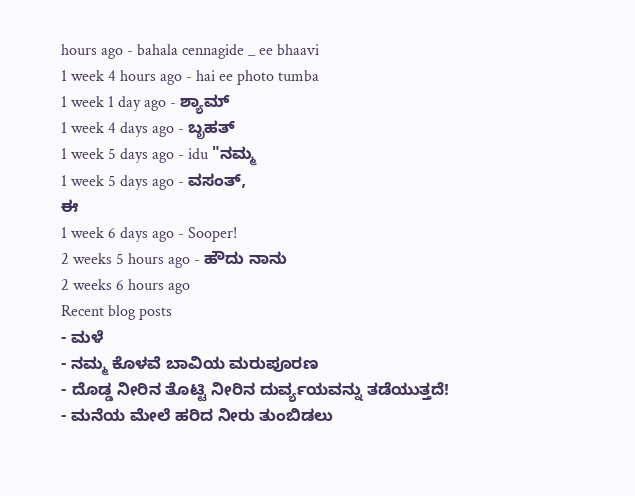hours ago - bahala cennagide _ ee bhaavi
1 week 4 hours ago - hai ee photo tumba
1 week 1 day ago - ಶ್ಯಾಮ್
1 week 4 days ago - ಬೃಹತ್
1 week 5 days ago - idu "ನಮ್ಮ
1 week 5 days ago - ವಸಂತ್,
ಈ
1 week 6 days ago - Sooper!
2 weeks 5 hours ago - ಹೌದು ನಾನು
2 weeks 6 hours ago
Recent blog posts
- ಮಳೆ
- ನಮ್ಮ ಕೊಳವೆ ಬಾವಿಯ ಮರುಪೂರಣ
- ದೊಡ್ಡ ನೀರಿನ ತೊಟ್ಟಿ ನೀರಿನ ದುರ್ವ್ಯಯವನ್ನು ತಡೆಯುತ್ತದೆ!
- ಮನೆಯ ಮೇಲೆ ಹರಿದ ನೀರು ತುಂಬಿಡಲು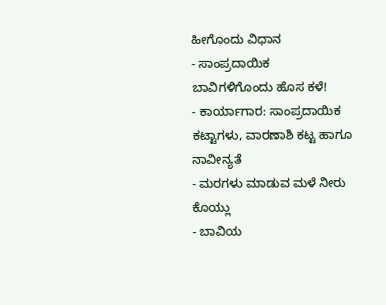ಹೀಗೊಂದು ವಿಧಾನ
- ಸಾಂಪ್ರದಾಯಿಕ ಬಾವಿಗಳಿಗೊಂದು ಹೊಸ ಕಳೆ!
- ಕಾರ್ಯಾಗಾರ: ಸಾಂಪ್ರದಾಯಿಕ ಕಟ್ಟಾಗಳು, ವಾರಣಾಶಿ ಕಟ್ಟ ಹಾಗೂ ನಾವೀನ್ಯತೆ
- ಮರಗಳು ಮಾಡುವ ಮಳೆ ನೀರು ಕೊಯ್ಲು
- ಬಾವಿಯ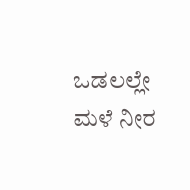ಒಡಲಲ್ಲೇ ಮಳೆ ನೀರ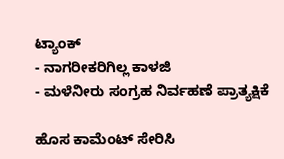ಟ್ಯಾಂಕ್
- ನಾಗರೀಕರಿಗಿಲ್ಲ ಕಾಳಜಿ
- ಮಳೆನೀರು ಸಂಗ್ರಹ ನಿರ್ವಹಣೆ ಪ್ರಾತ್ಯಕ್ಷಿಕೆ

ಹೊಸ ಕಾಮೆಂಟ್ ಸೇರಿಸಿ